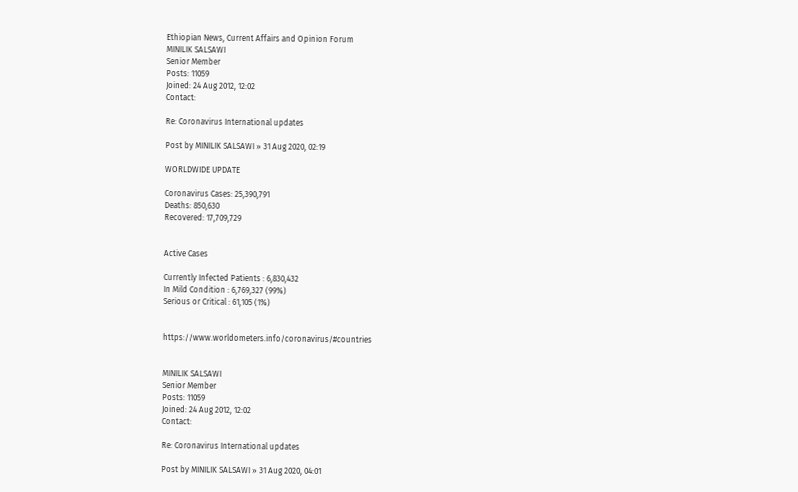Ethiopian News, Current Affairs and Opinion Forum
MINILIK SALSAWI
Senior Member
Posts: 11059
Joined: 24 Aug 2012, 12:02
Contact:

Re: Coronavirus International updates

Post by MINILIK SALSAWI » 31 Aug 2020, 02:19

WORLDWIDE UPDATE

Coronavirus Cases: 25,390,791
Deaths: 850,630
Recovered: 17,709,729


Active Cases

Currently Infected Patients : 6,830,432
In Mild Condition : 6,769,327 (99%)
Serious or Critical : 61,105 (1%)


https://www.worldometers.info/coronavirus/#countries


MINILIK SALSAWI
Senior Member
Posts: 11059
Joined: 24 Aug 2012, 12:02
Contact:

Re: Coronavirus International updates

Post by MINILIK SALSAWI » 31 Aug 2020, 04:01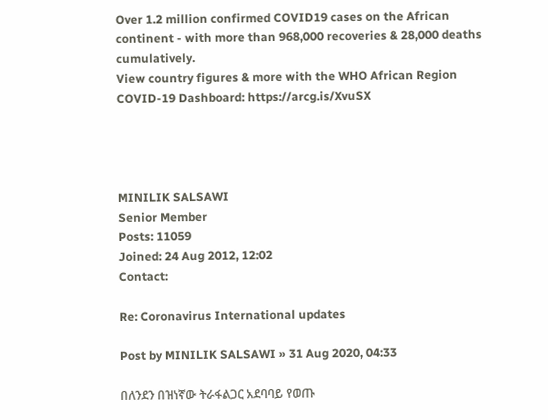Over 1.2 million confirmed COVID19 cases on the African continent - with more than 968,000 recoveries & 28,000 deaths cumulatively.
View country figures & more with the WHO African Region COVID-19 Dashboard: https://arcg.is/XvuSX




MINILIK SALSAWI
Senior Member
Posts: 11059
Joined: 24 Aug 2012, 12:02
Contact:

Re: Coronavirus International updates

Post by MINILIK SALSAWI » 31 Aug 2020, 04:33

በለንደን በዝነኛው ትራፋልጋር አደባባይ የወጡ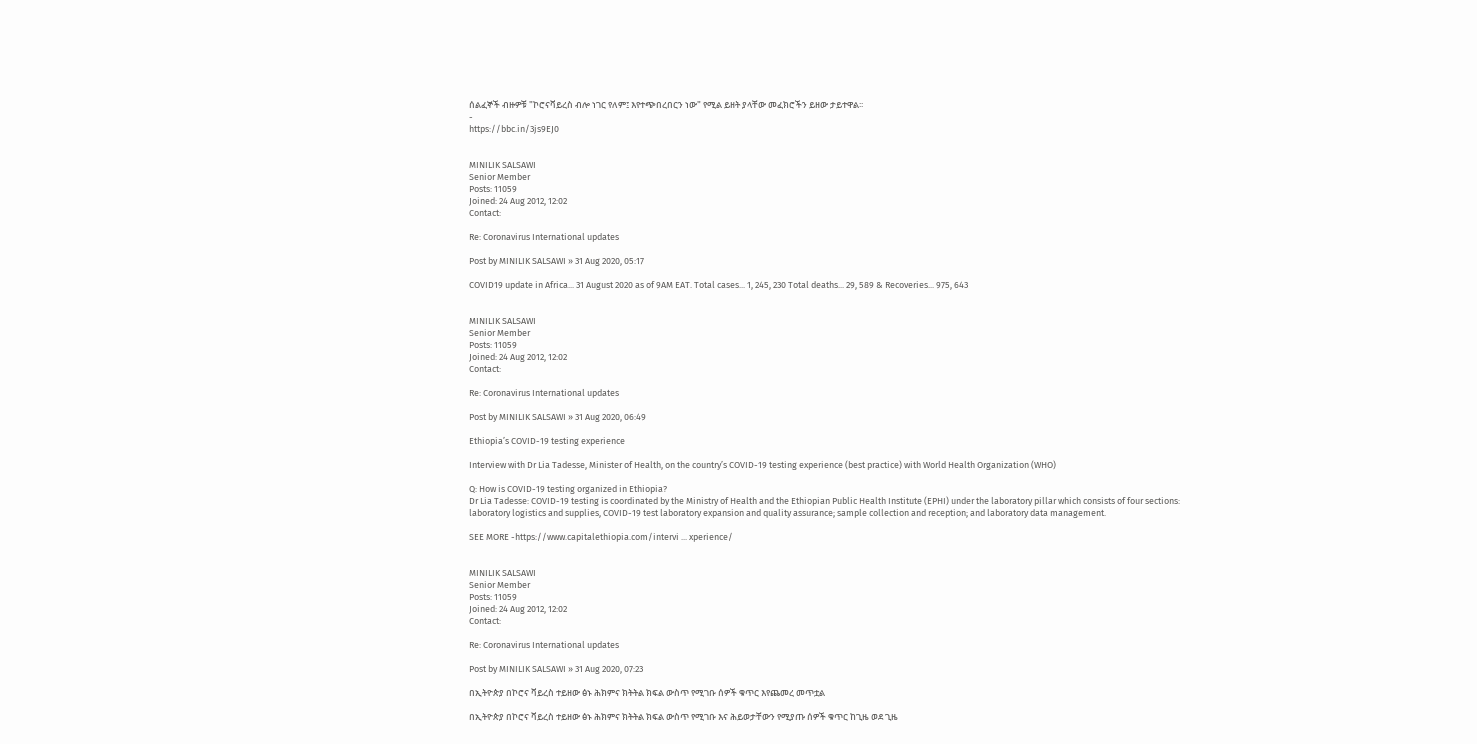ሰልፈኞች ብዙዎቹ "ኮሮናቫይረስ ብሎ ነገር የለም፤ እየተጭበረበርን ነው" የሚል ይዘት ያላቸው መፈክሮችን ይዘው ታይተዋል፡፡
-
https://bbc.in/3js9EJ0


MINILIK SALSAWI
Senior Member
Posts: 11059
Joined: 24 Aug 2012, 12:02
Contact:

Re: Coronavirus International updates

Post by MINILIK SALSAWI » 31 Aug 2020, 05:17

COVID19 update in Africa... 31 August 2020 as of 9AM EAT. Total cases... 1, 245, 230 Total deaths... 29, 589 & Recoveries... 975, 643


MINILIK SALSAWI
Senior Member
Posts: 11059
Joined: 24 Aug 2012, 12:02
Contact:

Re: Coronavirus International updates

Post by MINILIK SALSAWI » 31 Aug 2020, 06:49

Ethiopia’s COVID-19 testing experience

Interview with Dr Lia Tadesse, Minister of Health, on the country’s COVID-19 testing experience (best practice) with World Health Organization (WHO)

Q: How is COVID-19 testing organized in Ethiopia?
Dr Lia Tadesse: COVID-19 testing is coordinated by the Ministry of Health and the Ethiopian Public Health Institute (EPHI) under the laboratory pillar which consists of four sections: laboratory logistics and supplies, COVID-19 test laboratory expansion and quality assurance; sample collection and reception; and laboratory data management.

SEE MORE -https://www.capitalethiopia.com/intervi ... xperience/


MINILIK SALSAWI
Senior Member
Posts: 11059
Joined: 24 Aug 2012, 12:02
Contact:

Re: Coronavirus International updates

Post by MINILIK SALSAWI » 31 Aug 2020, 07:23

በኢትዮጵያ በኮሮና ቫይረስ ተይዘው ፅኑ ሕክምና ክትትል ክፍል ውስጥ የሚገቡ ሰዎች ቁጥር እየጨመረ መጥቷል

በኢትዮጵያ በኮሮና ቫይረስ ተይዘው ፅኑ ሕክምና ክትትል ክፍል ውስጥ የሚገቡ እና ሕይወታቸውን የሚያጡ ሰዎች ቁጥር ከጊዜ ወደ ጊዜ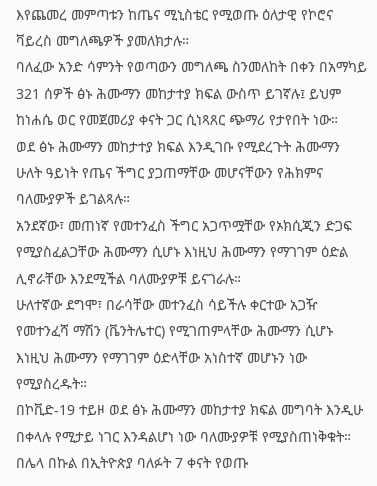እየጨመረ መምጣቱን ከጤና ሚኒስቴር የሚወጡ ዕለታዊ የኮሮና ቫይረስ መግለጫዎች ያመለክታሉ።
ባለፈው አንድ ሳምንት የወጣውን መግለጫ ስንመለከት በቀን በአማካይ 321 ሰዎች ፅኑ ሕሙማን መከታተያ ክፍል ውስጥ ይገኛሉ፤ ይህም ከነሐሴ ወር የመጀመሪያ ቀናት ጋር ሲነጻጸር ጭማሪ የታየበት ነው።
ወደ ፅኑ ሕሙማን መከታተያ ክፍል እንዲገቡ የሚደረጉት ሕሙማን ሁለት ዓይነት የጤና ችግር ያጋጠማቸው መሆናቸውን የሕክምና ባለሙያዎች ይገልጻሉ።
አንደኛው፣ መጠነኛ የመተንፈስ ችግር አጋጥሟቸው የኦክሲጂን ድጋፍ የሚያስፈልጋቸው ሕሙማን ሲሆኑ እነዚህ ሕሙማን የማገገም ዕድል ሊኖራቸው እንደሚችል ባለሙያዎቹ ይናገራሉ።
ሁለተኛው ደግሞ፣ በራሳቸው መተንፈስ ሳይችሉ ቀርተው አጋዥ የመተንፈሻ ማሽን (ቬንትሌተር) የሚገጠምላቸው ሕሙማን ሲሆኑ እነዚህ ሕሙማን የማገገም ዕድላቸው አነስተኛ መሆኑን ነው የሚያስረዱት።
በኮቪድ-19 ተይዞ ወደ ፅኑ ሕሙማን መከታተያ ክፍል መግባት እንዲሁ በቀላሉ የሚታይ ነገር እንዳልሆነ ነው ባለሙያዎቹ የሚያስጠነቅቁት።
በሌላ በኩል በኢትዮጵያ ባለፉት 7 ቀናት የወጡ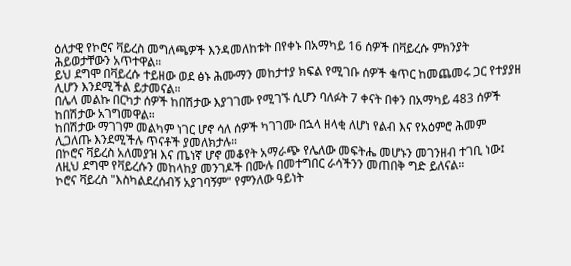ዕለታዊ የኮሮና ቫይረስ መግለጫዎች እንዳመለከቱት በየቀኑ በአማካይ 16 ሰዎች በቫይረሱ ምክንያት ሕይወታቸውን አጥተዋል።
ይህ ደግሞ በቫይረሱ ተይዘው ወደ ፅኑ ሕሙማን መከታተያ ክፍል የሚገቡ ሰዎች ቁጥር ከመጨመሩ ጋር የተያያዘ ሊሆን እንደሚችል ይታመናል።
በሌላ መልኩ በርካታ ሰዎች ከበሽታው እያገገሙ የሚገኙ ሲሆን ባለፉት 7 ቀናት በቀን በአማካይ 483 ሰዎች ከበሽታው አገግመዋል።
ከበሽታው ማገገም መልካም ነገር ሆኖ ሳለ ሰዎች ካገገሙ በኋላ ዘላቂ ለሆነ የልብ እና የአዕምሮ ሕመም ሊጋለጡ እንደሚችሉ ጥናቶች ያመለክታሉ።
በኮሮና ቫይረስ አለመያዝ እና ጤነኛ ሆኖ መቆየት አማራጭ የሌለው መፍትሔ መሆኑን መገንዘብ ተገቢ ነው፤ ለዚህ ደግሞ የቫይረሱን መከላከያ መንገዶች በሙሉ በመተግበር ራሳችንን መጠበቅ ግድ ይለናል።
ኮሮና ቫይረስ "እስካልደረሰብኝ አያገባኝም" የምንለው ዓይነት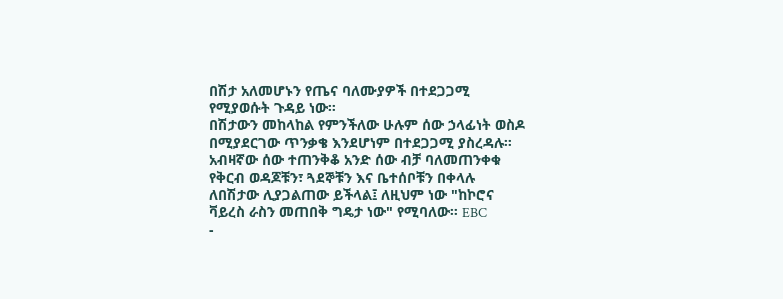በሽታ አለመሆኑን የጤና ባለሙያዎች በተደጋጋሚ የሚያወሱት ጉዳይ ነው።
በሽታውን መከላከል የምንችለው ሁሉም ሰው ኃላፊነት ወስዶ በሚያደርገው ጥንቃቄ እንደሆነም በተደጋጋሚ ያስረዳሉ።
አብዛኛው ሰው ተጠንቅቆ አንድ ሰው ብቻ ባለመጠንቀቁ የቅርብ ወዳጆቹን፣ ጓደኞቹን እና ቤተሰቦቹን በቀላሉ ለበሽታው ሊያጋልጠው ይችላል፤ ለዚህም ነው "ከኮሮና ቫይረስ ራስን መጠበቅ ግዴታ ነው" የሚባለው። EBC
-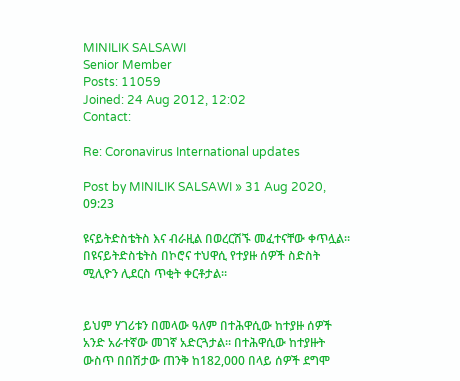MINILIK SALSAWI
Senior Member
Posts: 11059
Joined: 24 Aug 2012, 12:02
Contact:

Re: Coronavirus International updates

Post by MINILIK SALSAWI » 31 Aug 2020, 09:23

ዩናይትድስቴትስ እና ብራዚል በወረርሽኙ መፈተናቸው ቀጥሏል።
በዩናይትድስቴትስ በኮሮና ተህዋሲ የተያዙ ሰዎች ስድስት ሚሊዮን ሊደርስ ጥቂት ቀርቶታል።


ይህም ሃገሪቱን በመላው ዓለም በተሕዋሲው ከተያዙ ሰዎች አንድ አራተኛው መገኛ አድርጓታል። በተሕዋሲው ከተያዙት ውስጥ በበሽታው ጠንቅ ከ182,000 በላይ ሰዎች ደግሞ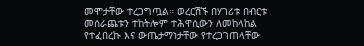መሞታቸው ተረጋግጧል። ወረርሽኙ በሃገሪቱ በብርቱ መሰራጨቱን ተከትሎም ተሕዋሲውን ለመከላከል የተፈበረኩ እና ውጤታማነታቸው የተረጋገጠላቸው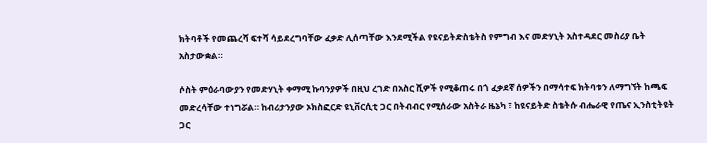ክትባቶች የመጨረሻ ፍተሻ ሳይደረግባቸው ፈቃድ ሊሰጣቸው እንደሚችል የዩናይትድስቴትስ የምግብ እና መድሃኒት አስተዳደር መስሪያ ቤት አስታውቋል።

ሶስት ምዕራባውያን የመድሃኒት ቀማሚ ኩባንያዎች በዚህ ረገድ በአስር ሺዎች የሚቆጠሩ በጎ ፈቃደኛ ሰዎችን በማሳተፍ ክትባቱን ለማግኘት ከጫፍ መድረሳቸው ተነግሯል። ከብሪታንያው ኦክስፎርድ ዩኒቨርሲቲ ጋር በትብብር የሚሰራው አስትራ ዜኔካ ፣ ከዩናይትድ ስቴትሱ ብሔራዊ የጤና ኢንስቲትዩት ጋር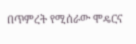በጥምረት የሚሰራው ሞዴርና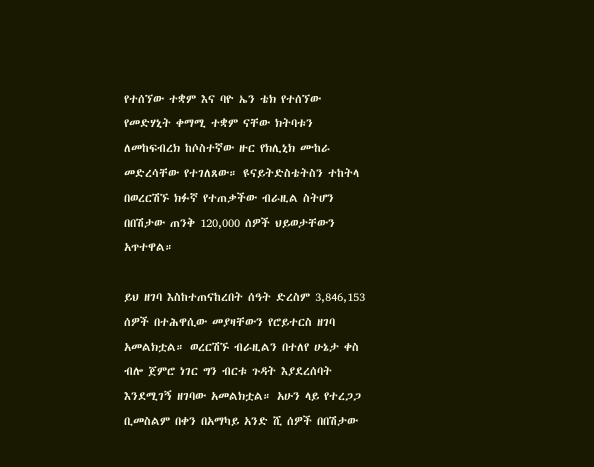የተሰኘው ተቋም እና ባዮ ኤን ቴክ የተሰኘው የመድሃኒት ቀማሚ ተቋም ናቸው ክትባቱን ለመከፍብረክ ከሶስተኛው ዙር የክሊኒክ ሙከራ መድረሳቸው የተገለጸው። ዩናይትድስቴትስን ተከትላ በወረርሽኙ ክፉኛ የተጠቃችው ብራዚል ስትሆን በበሽታው ጠንቅ 120,000 ሰዎች ህይወታቸውን አጥተዋል።

ይህ ዘገባ እስከተጠናከረበት ሰዓት ድረስም 3,846,153 ሰዎች በተሕዋሲው መያዛቸውን የሮይተርስ ዘገባ አመልክቷል። ወረርሽኙ ብራዚልን በተለየ ሁኔታ ቀስ ብሎ ጀምሮ ነገር ግን ብርቱ ጉዳት እያደረሰባት እንደሚገኝ ዘገባው አመልክቷል። አሁን ላይ የተረጋጋ ቢመስልም በቀን በአማካይ አንድ ሺ ሰዎች በበሽታው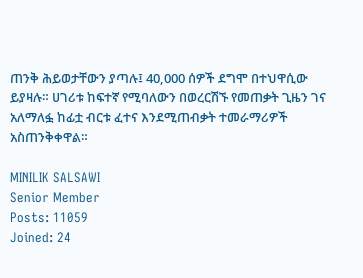ጠንቅ ሕይወታቸውን ያጣሉ፤ 40,000 ሰዎች ደግሞ በተህዋሲው ይያዛሉ። ሀገሪቱ ከፍተኛ የሚባለውን በወረርሽኙ የመጠቃት ጊዜን ገና አለማለፏ ከፊቷ ብርቱ ፈተና እንደሚጠብቃት ተመራማሪዎች አስጠንቅቀዋል።

MINILIK SALSAWI
Senior Member
Posts: 11059
Joined: 24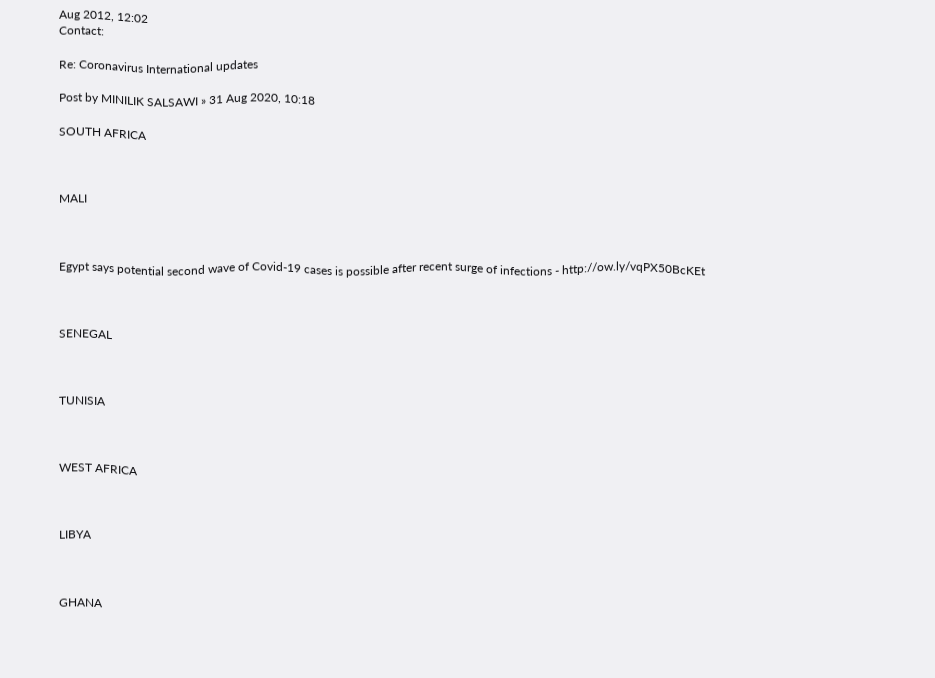Aug 2012, 12:02
Contact:

Re: Coronavirus International updates

Post by MINILIK SALSAWI » 31 Aug 2020, 10:18

SOUTH AFRICA



MALI



Egypt says potential second wave of Covid-19 cases is possible after recent surge of infections - http://ow.ly/vqPX50BcKEt



SENEGAL



TUNISIA



WEST AFRICA



LIBYA



GHANA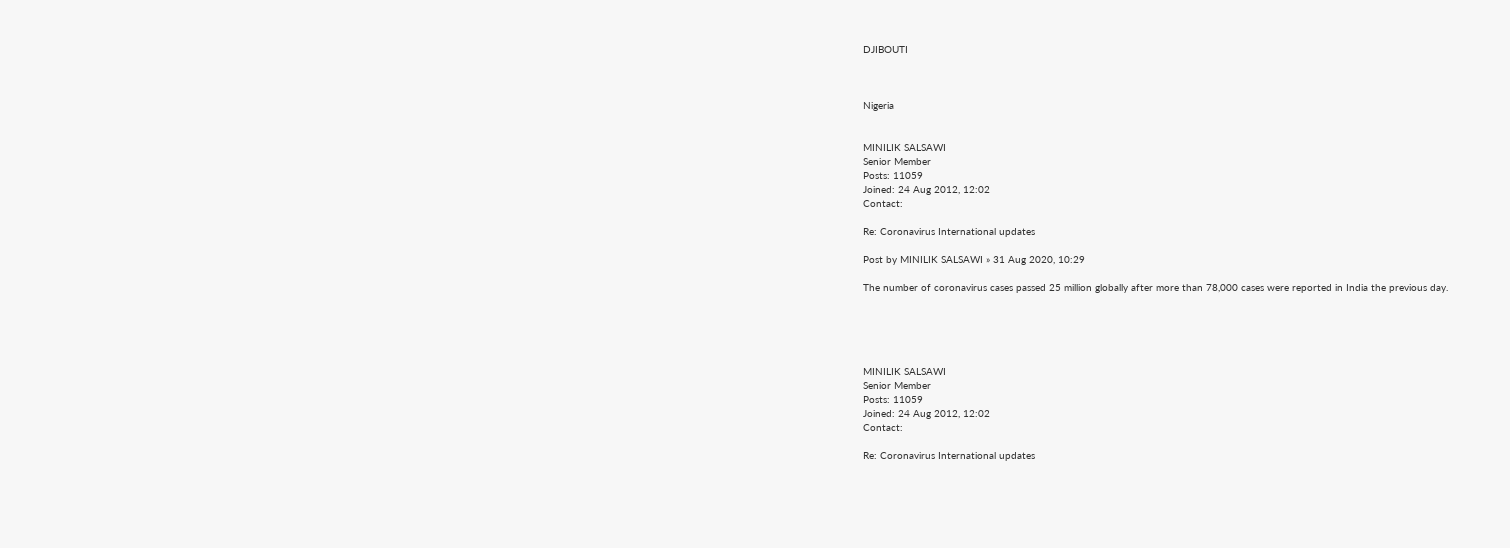DJIBOUTI



Nigeria


MINILIK SALSAWI
Senior Member
Posts: 11059
Joined: 24 Aug 2012, 12:02
Contact:

Re: Coronavirus International updates

Post by MINILIK SALSAWI » 31 Aug 2020, 10:29

The number of coronavirus cases passed 25 million globally after more than 78,000 cases were reported in India the previous day.





MINILIK SALSAWI
Senior Member
Posts: 11059
Joined: 24 Aug 2012, 12:02
Contact:

Re: Coronavirus International updates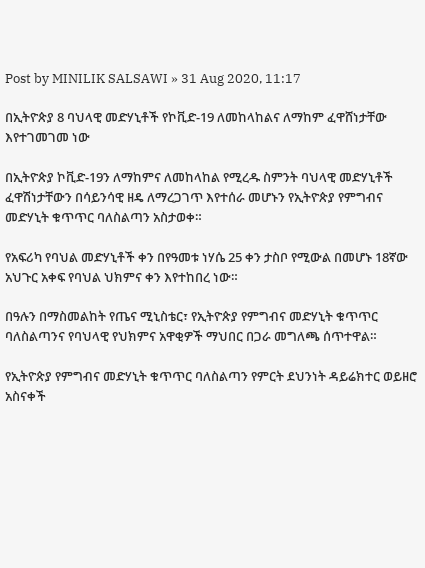Post by MINILIK SALSAWI » 31 Aug 2020, 11:17

በኢትዮጵያ 8 ባህላዊ መድሃኒቶች የኮቪድ-19 ለመከላከልና ለማከም ፈዋሸነታቸው እየተገመገመ ነው

በኢትዮጵያ ኮቪድ-19ን ለማከምና ለመከላከል የሚረዱ ስምንት ባህላዊ መድሃኒቶች ፈዋሽነታቸውን በሳይንሳዊ ዘዴ ለማረጋገጥ እየተሰራ መሆኑን የኢትዮጵያ የምግብና መድሃኒት ቁጥጥር ባለስልጣን አስታወቀ።

የአፍሪካ የባህል መድሃኒቶች ቀን በየዓመቱ ነሃሴ 25 ቀን ታስቦ የሚውል በመሆኑ 18ኛው አህጉር አቀፍ የባህል ህክምና ቀን እየተከበረ ነው።

በዓሉን በማስመልከት የጤና ሚኒስቴር፣ የኢትዮጵያ የምግብና መድሃኒት ቁጥጥር ባለስልጣንና የባህላዊ የህክምና አዋቂዎች ማህበር በጋራ መግለጫ ሰጥተዋል።

የኢትዮጵያ የምግብና መድሃኒት ቁጥጥር ባለስልጣን የምርት ደህንነት ዳይሬክተር ወይዘሮ አስናቀች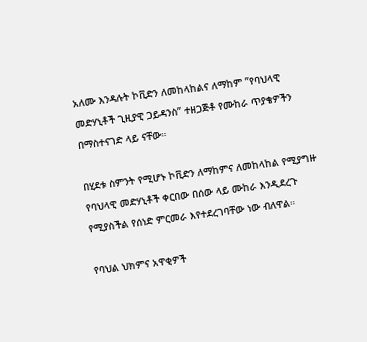አለሙ እንዳሉት ኮቪድን ለመከላከልና ለማከም ”የባህላዊ መድሃኒቶች ጊዚያዊ ጋይዳንስ” ተዘጋጅቶ የሙከራ ጥያቄዎችን በማስተናገድ ላይ ናቸው።

በሂደቱ ስምንት የሚሆኑ ኮቪድን ለማከምና ለመከላከል የሚያግዙ የባህላዊ መድሃኒቶች ቀርበው በሰው ላይ ሙከራ እንዲደረጉ የሚያስችል የሰነድ ምርመራ እየተደረገባቸው ነው ብለዋል።

የባህል ህክምና አዋቂዎች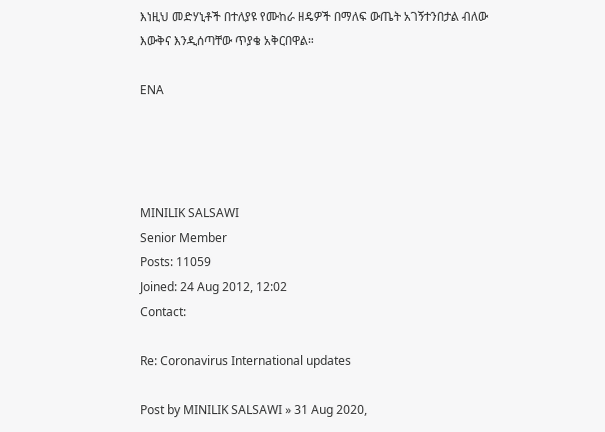እነዚህ መድሃኒቶች በተለያዩ የሙከራ ዘዴዎች በማለፍ ውጤት አገኝተንበታል ብለው እውቅና እንዲሰጣቸው ጥያቄ አቅርበዋል።

ENA




MINILIK SALSAWI
Senior Member
Posts: 11059
Joined: 24 Aug 2012, 12:02
Contact:

Re: Coronavirus International updates

Post by MINILIK SALSAWI » 31 Aug 2020,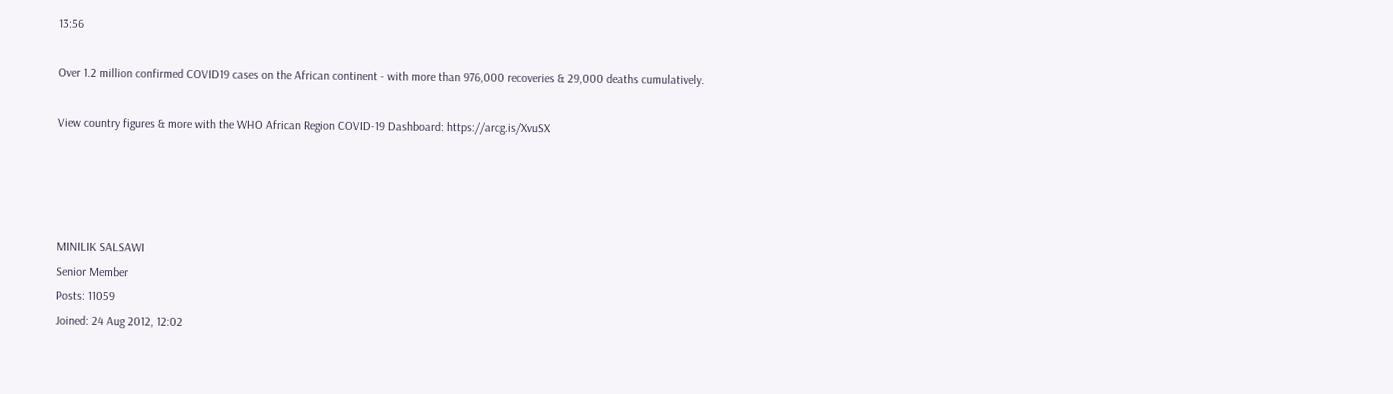13:56

Over 1.2 million confirmed COVID19 cases on the African continent - with more than 976,000 recoveries & 29,000 deaths cumulatively.

View country figures & more with the WHO African Region COVID-19 Dashboard: https://arcg.is/XvuSX




MINILIK SALSAWI
Senior Member
Posts: 11059
Joined: 24 Aug 2012, 12:02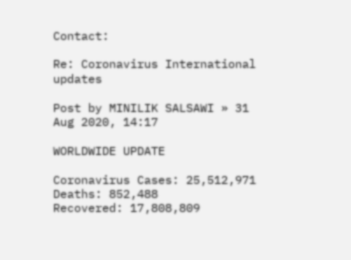Contact:

Re: Coronavirus International updates

Post by MINILIK SALSAWI » 31 Aug 2020, 14:17

WORLDWIDE UPDATE

Coronavirus Cases: 25,512,971
Deaths: 852,488
Recovered: 17,808,809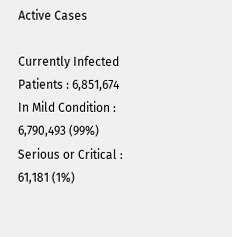Active Cases

Currently Infected Patients : 6,851,674
In Mild Condition : 6,790,493 (99%)
Serious or Critical : 61,181 (1%)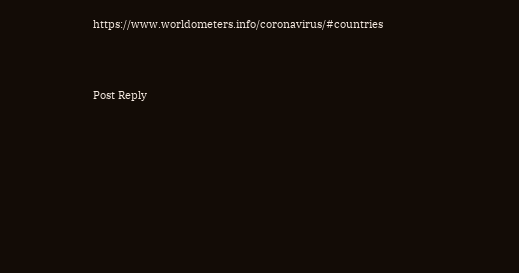https://www.worldometers.info/coronavirus/#countries




Post Reply